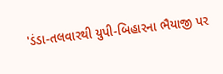'ડંડા-તલવારથી યુપી-બિહારના ભૈયાજી પર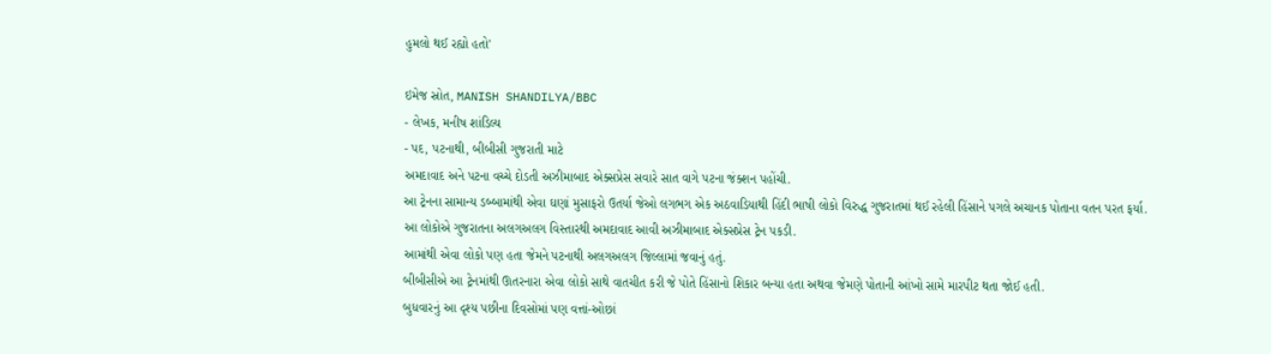હુમલો થઈ રહ્યો હતો'

ઇમેજ સ્રોત, MANISH SHANDILYA/BBC
- લેખક, મનીષ શાંડિલ્ય
- પદ, પટનાથી, બીબીસી ગુજરાતી માટે
અમદાવાદ અને પટના વચ્ચે દોડતી અઝીમાબાદ એક્સપ્રેસ સવારે સાત વાગે પટના જંક્શન પહોંચી.
આ ટ્રેનના સામાન્ય ડબ્બામાંથી એવા ઘણાં મુસાફરો ઉતર્યા જેઓ લગભગ એક અઠવાડિયાથી હિંદી ભાષી લોકો વિરુદ્ધ ગુજરાતમાં થઈ રહેલી હિંસાને પગલે અચાનક પોતાના વતન પરત ફર્યા.
આ લોકોએ ગુજરાતના અલગઅલગ વિસ્તારથી અમદાવાદ આવી અઝીમાબાદ એક્સપ્રેસ ટ્રેન પકડી.
આમાંથી એવા લોકો પણ હતા જેમને પટનાથી અલગઅલગ જિલ્લામાં જવાનું હતું.
બીબીસીએ આ ટ્રેનમાંથી ઊતરનારા એવા લોકો સાથે વાતચીત કરી જે પોતે હિંસાનો શિકાર બન્યા હતા અથવા જેમણે પોતાની આંખો સામે મારપીટ થતા જોઈ હતી.
બુધવારનું આ દૃશ્ય પછીના દિવસોમાં પણ વત્તાં-ઓછાં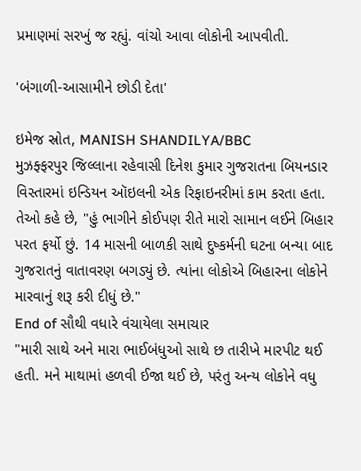પ્રમાણમાં સરખું જ રહ્યું. વાંચો આવા લોકોની આપવીતી.

'બંગાળી-આસામીને છોડી દેતા'

ઇમેજ સ્રોત, MANISH SHANDILYA/BBC
મુઝફ્ફરપુર જિલ્લાના રહેવાસી દિનેશ કુમાર ગુજરાતના બિયનડાર વિસ્તારમાં ઇન્ડિયન ઑઇલની એક રિફાઇનરીમાં કામ કરતા હતા.
તેઓ કહે છે, "હું ભાગીને કોઈપણ રીતે મારો સામાન લઈને બિહાર પરત ફર્યો છું. 14 માસની બાળકી સાથે દુષ્કર્મની ઘટના બન્યા બાદ ગુજરાતનું વાતાવરણ બગડ્યું છે. ત્યાંના લોકોએ બિહારના લોકોને મારવાનું શરૂ કરી દીધું છે."
End of સૌથી વધારે વંચાયેલા સમાચાર
"મારી સાથે અને મારા ભાઈબંધુઓ સાથે છ તારીખે મારપીટ થઈ હતી. મને માથામાં હળવી ઈજા થઈ છે, પરંતુ અન્ય લોકોને વધુ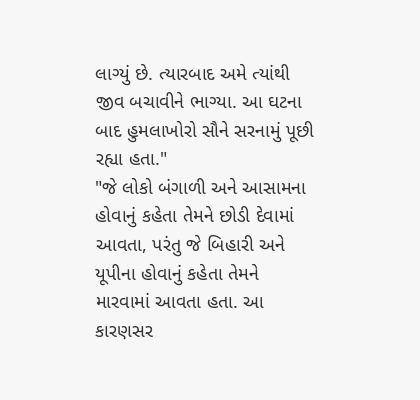લાગ્યું છે. ત્યારબાદ અમે ત્યાંથી જીવ બચાવીને ભાગ્યા. આ ઘટના બાદ હુમલાખોરો સૌને સરનામું પૂછી રહ્યા હતા."
"જે લોકો બંગાળી અને આસામના હોવાનું કહેતા તેમને છોડી દેવામાં આવતા, પરંતુ જે બિહારી અને યૂપીના હોવાનું કહેતા તેમને મારવામાં આવતા હતા. આ કારણસર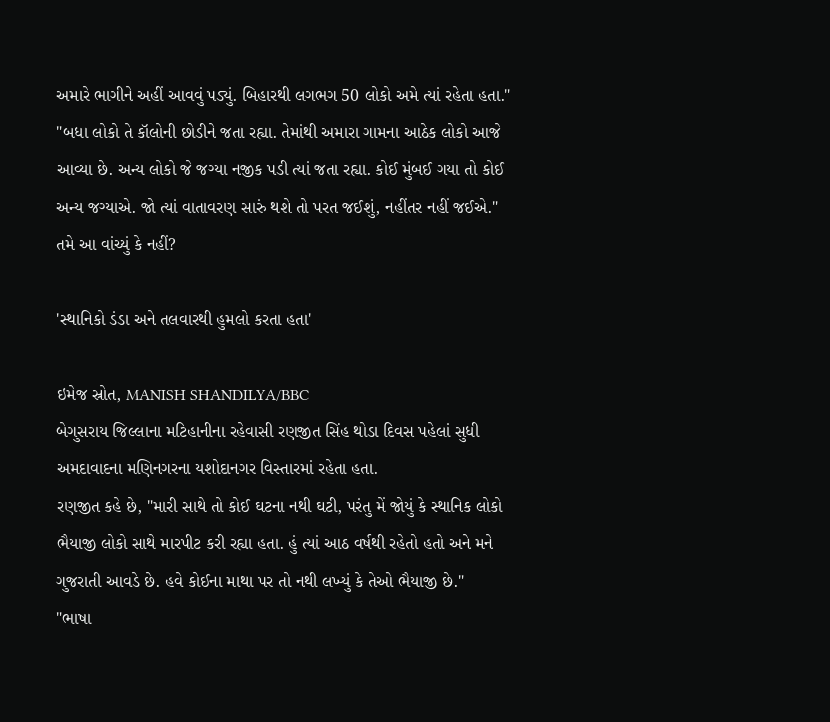અમારે ભાગીને અહીં આવવું પડ્યું. બિહારથી લગભગ 50 લોકો અમે ત્યાં રહેતા હતા."
"બધા લોકો તે કૉલોની છોડીને જતા રહ્યા. તેમાંથી અમારા ગામના આઠેક લોકો આજે આવ્યા છે. અન્ય લોકો જે જગ્યા નજીક પડી ત્યાં જતા રહ્યા. કોઈ મુંબઈ ગયા તો કોઈ અન્ય જગ્યાએ. જો ત્યાં વાતાવરણ સારું થશે તો પરત જઈશું, નહીંતર નહીં જઈએ."
તમે આ વાંચ્યું કે નહીં?

'સ્થાનિકો ડંડા અને તલવારથી હુમલો કરતા હતા'

ઇમેજ સ્રોત, MANISH SHANDILYA/BBC
બેગુસરાય જિલ્લાના મટિહાનીના રહેવાસી રણજીત સિંહ થોડા દિવસ પહેલાં સુધી અમદાવાદના મણિનગરના યશોદાનગર વિસ્તારમાં રહેતા હતા.
રણજીત કહે છે, "મારી સાથે તો કોઈ ઘટના નથી ઘટી, પરંતુ મેં જોયું કે સ્થાનિક લોકો ભૈયાજી લોકો સાથે મારપીટ કરી રહ્યા હતા. હું ત્યાં આઠ વર્ષથી રહેતો હતો અને મને ગુજરાતી આવડે છે. હવે કોઈના માથા પર તો નથી લખ્યું કે તેઓ ભૈયાજી છે."
"ભાષા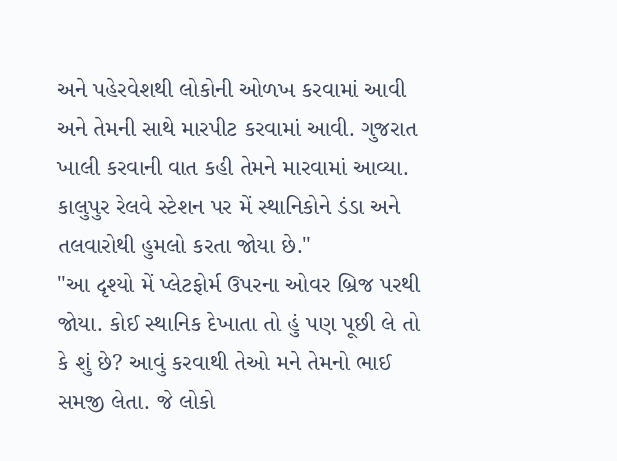અને પહેરવેશથી લોકોની ઓળખ કરવામાં આવી અને તેમની સાથે મારપીટ કરવામાં આવી. ગુજરાત ખાલી કરવાની વાત કહી તેમને મારવામાં આવ્યા. કાલુપુર રેલવે સ્ટેશન પર મેં સ્થાનિકોને ડંડા અને તલવારોથી હુમલો કરતા જોયા છે."
"આ દૃશ્યો મેં પ્લેટફોર્મ ઉપરના ઓવર બ્રિજ પરથી જોયા. કોઈ સ્થાનિક દેખાતા તો હું પણ પૂછી લે તો કે શું છે? આવું કરવાથી તેઓ મને તેમનો ભાઈ સમજી લેતા. જે લોકો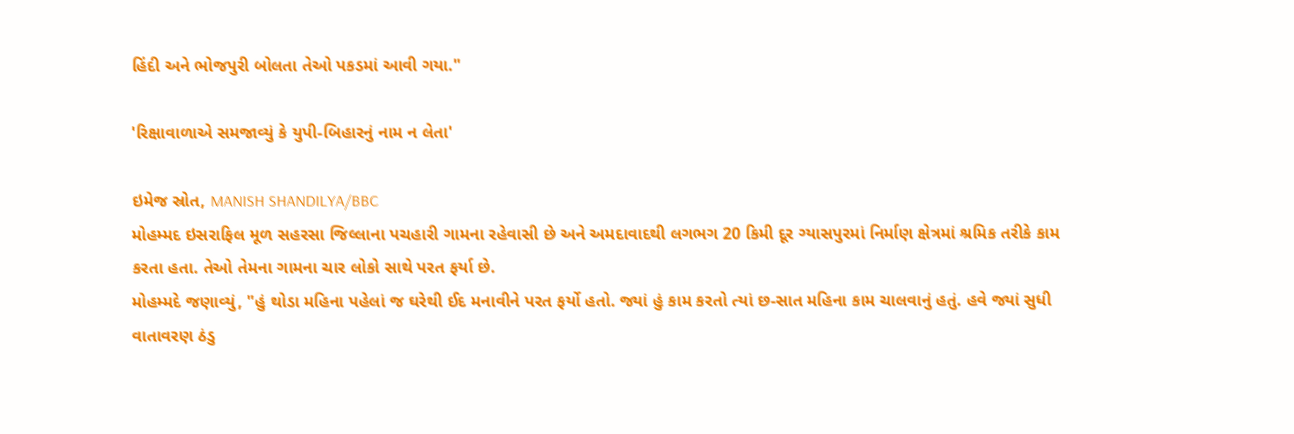હિંદી અને ભોજપુરી બોલતા તેઓ પકડમાં આવી ગયા."

'રિક્ષાવાળાએ સમજાવ્યું કે યુપી-બિહારનું નામ ન લેતા'

ઇમેજ સ્રોત, MANISH SHANDILYA/BBC
મોહમ્મદ ઇસરાફિલ મૂળ સહરસા જિલ્લાના પચહારી ગામના રહેવાસી છે અને અમદાવાદથી લગભગ 20 કિમી દૂર ગ્યાસપુરમાં નિર્માણ ક્ષેત્રમાં શ્રમિક તરીકે કામ કરતા હતા. તેઓ તેમના ગામના ચાર લોકો સાથે પરત ફર્યા છે.
મોહમ્મદે જણાવ્યું, "હું થોડા મહિના પહેલાં જ ઘરેથી ઈદ મનાવીને પરત ફર્યો હતો. જ્યાં હું કામ કરતો ત્યાં છ-સાત મહિના કામ ચાલવાનું હતું. હવે જ્યાં સુધી વાતાવરણ ઠંડુ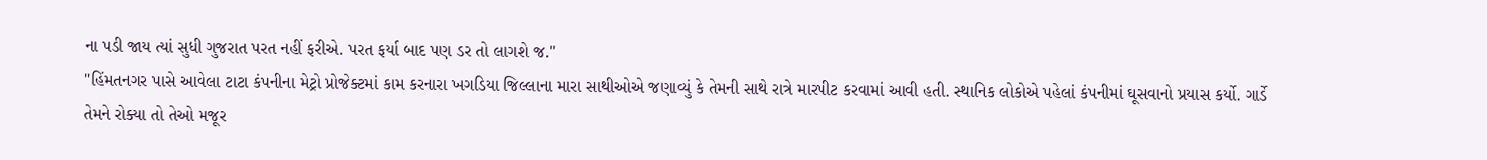ના પડી જાય ત્યાં સુધી ગુજરાત પરત નહીં ફરીએ. પરત ફર્યા બાદ પણ ડર તો લાગશે જ."
"હિંમતનગર પાસે આવેલા ટાટા કંપનીના મેટ્રો પ્રોજેક્ટમાં કામ કરનારા ખગડિયા જિલ્લાના મારા સાથીઓએ જણાવ્યું કે તેમની સાથે રાત્રે મારપીટ કરવામાં આવી હતી. સ્થાનિક લોકોએ પહેલાં કંપનીમાં ઘૂસવાનો પ્રયાસ કર્યો. ગાર્ડે તેમને રોક્યા તો તેઓ મજૂર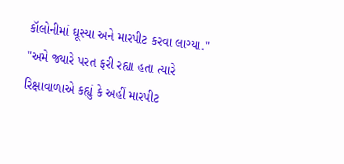કૉલોનીમાં ઘૂસ્યા અને મારપીટ કરવા લાગ્યા."
"અમે જ્યારે પરત ફરી રહ્યા હતા ત્યારે રિક્ષાવાળાએ કહ્યું કે અહીં મારપીટ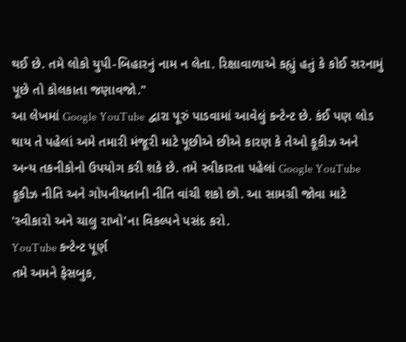થઈ છે. તમે લોકો યુપી-બિહારનું નામ ન લેતા. રિક્ષાવાળાએ કહ્યું હતું કે કોઈ સરનામું પૂછે તો કોલકાતા જણાવજો."
આ લેખમાં Google YouTube દ્વારા પૂરું પાડવામાં આવેલું કન્ટેન્ટ છે. કંઈ પણ લોડ થાય તે પહેલાં અમે તમારી મંજૂરી માટે પૂછીએ છીએ કારણ કે તેઓ કૂકીઝ અને અન્ય તકનીકોનો ઉપયોગ કરી શકે છે. તમે સ્વીકારતા પહેલાં Google YouTube કૂકીઝ નીતિ અને ગોપનીયતાની નીતિ વાંચી શકો છો. આ સામગ્રી જોવા માટે 'સ્વીકારો અને ચાલુ રાખો'ના વિકલ્પને પસંદ કરો.
YouTube કન્ટેન્ટ પૂર્ણ
તમે અમને ફેસબુક,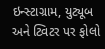ઇન્સ્ટાગ્રામ, યુટ્યૂબ અને ટ્વિટર પર ફોલો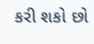કરી શકો છો